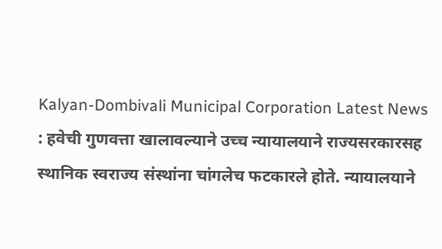Kalyan-Dombivali Municipal Corporation Latest News : हवेची गुणवत्ता खालावल्याने उच्च न्यायालयाने राज्यसरकारसह स्थानिक स्वराज्य संस्थांना चांगलेच फटकारले होते. न्यायालयाने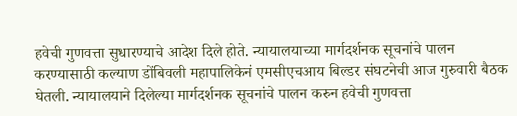हवेची गुणवत्ता सुधारण्याचे आदेश दिले होते. न्यायालयाच्या मार्गदर्शनक सूचनांचे पालन करण्यासाठी कल्याण डोंबिवली महापालिकेनं एमसीएचआय बिल्डर संघटनेची आज गुरुवारी बैठक घेतली. न्यायालयाने दिलेल्या मार्गदर्शनक सूचनांचे पालन करुन हवेची गुणवत्ता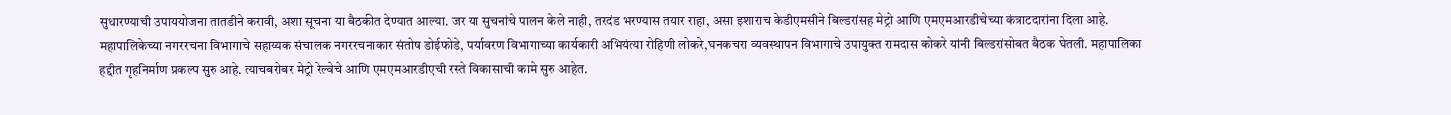सुधारण्याची उपाययोजना तातडीने करावी, अशा सूचना या बैठकीत देण्यात आल्या. जर या सुचनांचे पालन केले नाही, तरदंड भरण्यास तयार राहा, असा इशाराच केडीएमसीने बिल्डरांसह मेट्रो आणि एमएमआरडीचेच्या कंत्राटदारांना दिला आहे.
महापालिकेच्या नगररचना विभागाचे सहाय्यक संचालक नगररचनाकार संतोष डोईफोडे, पर्यावरण विभागाच्या कार्यकारी अभियंत्या रोहिणी लोकरे,घनकचरा व्यवस्थापन विभागाचे उपायुक्त रामदास कोकरे यांनी बिल्डरांसोबत बैठक घेतली. महापालिका हद्दीत गृहनिर्माण प्रकल्प सुरु आहे. त्याचबरोबर मेट्रो रेल्वेचे आणि एमएमआरडीएची रस्ते विकासाची कामे सुरु आहेत.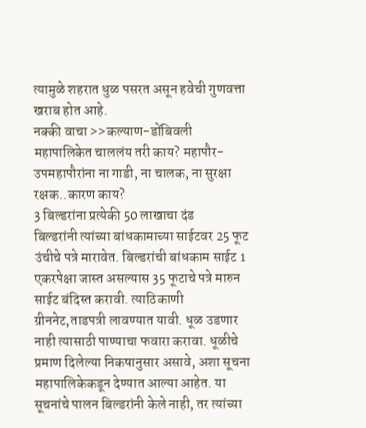त्यामुळे शहरात धुळ पसरत असून हवेची गुणवत्ता खराब होत आहे.
नक्की वाचा >>कल्याण-डोंबिवली महापालिकेत चाललंय तरी काय? महापौर-उपमहापौरांना ना गाडी, ना चालक, ना सुरक्षा रक्षक..कारण काय?
3 बिल्डरांना प्रत्येकी 50 लाखाचा दंड
बिल्डरांनी त्यांच्या बांधकामाच्या साईटवर 25 फूट उंचीचे पत्रे मारावेत. बिल्डरांची बांधकाम साईट 1 एकरपेक्षा जास्त असल्यास 35 फूटाचे पत्रे मारुन साईट बंदिस्त करावी. त्याठिकाणी ग्रीननेट,ताडपत्री लावण्यात यावी. धूळ उडणार नाही त्यासाठी पाण्याचा फवारा करावा. धूळीचे प्रमाण दिलेल्या निकषानुसार असावे, अशा सूचना महापालिकेकडून देण्यात आल्या आहेत. या सूचनांचे पालन बिल्डरांनी केले नाही, तर त्यांच्या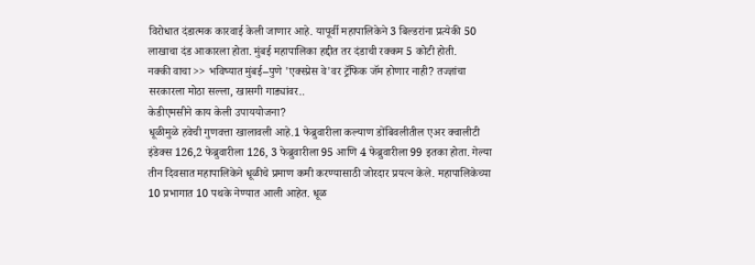विरोधात दंडात्मक कारवाई केली जाणार आहे. यापूर्वी महापालिकेने 3 बिल्डरांना प्रत्येकी 50 लाखाचा दंड आकारला होता. मुंबई महापालिका हद्दीत तर दंडाची रक्कम 5 कोटी होती.
नक्की वाचा >> भविष्यात मुंबई–पुणे 'एक्स्प्रेस वे'वर ट्रॅफिक जॅम होणार नाही? तज्ज्ञांचा सरकारला मोठा सल्ला, खासगी गाड्यांवर..
केडीएमसीने काय केली उपाययोजना?
धूळीमुळे हवेची गुणवत्ता खालावली आहे.1 फेब्रुवारीला कल्याण डोंबिवलीतील एअर क्वालीटी इंडेक्स 126,2 फेब्रुवारीला 126, 3 फेब्रुवारीला 95 आणि 4 फेब्रुवारीला 99 इतका होता. गेल्या तीन दिवसात महापालिकेने धूळीचे प्रमाण कमी करण्यासाठी जोरदार प्रयत्न केले. महापालिकेच्या 10 प्रभागात 10 पथके नेण्यात आली आहेत. धूळ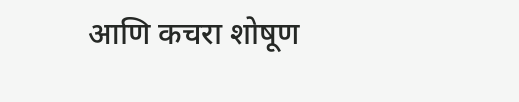आणि कचरा शोषूण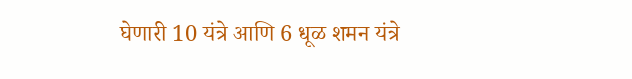घेणारी 10 यंत्रे आणि 6 धूळ शमन यंत्रे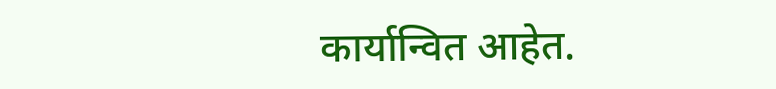कार्यान्वित आहेत.